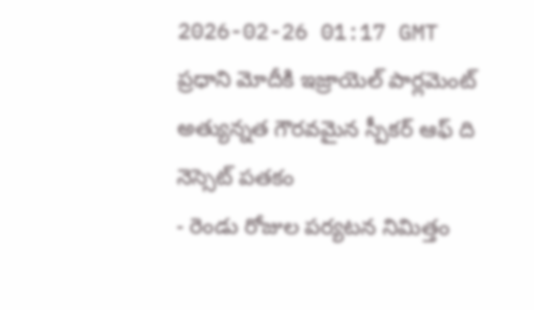2026-02-26 01:17 GMT
ప్రధాని మోదీకి ఇజ్రాయెల్ పార్లమెంట్ అత్యున్నత గౌరవమైన స్పీకర్ ఆఫ్ ది నెస్సెట్ పతకం
- రెండు రోజుల పర్యటన నిమిత్తం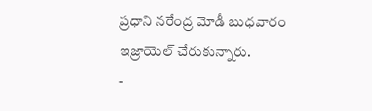ప్రధాని నరేంద్ర మోడీ బుధవారం ఇజ్రాయెల్ చేరుకున్నారు.
-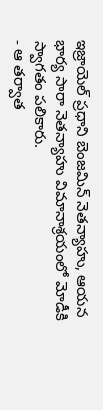ఇజ్రాయెల్ ప్రధాని బెంజమిన్ నెతన్యాహు, ఆయన భార్య సారా నెతన్యాహు విమానాశ్రయంలో మోడీకి స్వాగతం పలికారు.
- ఆ తర్వాత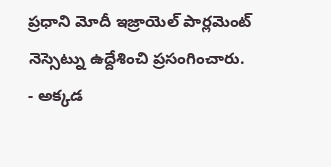ప్రధాని మోదీ ఇజ్రాయెల్ పార్లమెంట్ నెస్సెట్ను ఉద్దేశించి ప్రసంగించారు.
- అక్కడ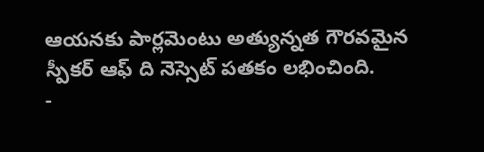ఆయనకు పార్లమెంటు అత్యున్నత గౌరవమైన స్పీకర్ ఆఫ్ ది నెస్సెట్ పతకం లభించింది.
-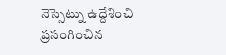నెస్సెట్ను ఉద్దేశించి ప్రసంగించిన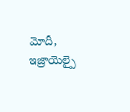మోదీ, ఇజ్రాయెల్పై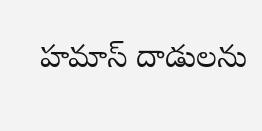హమాస్ దాడులను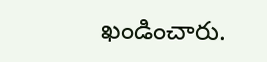ఖండించారు.